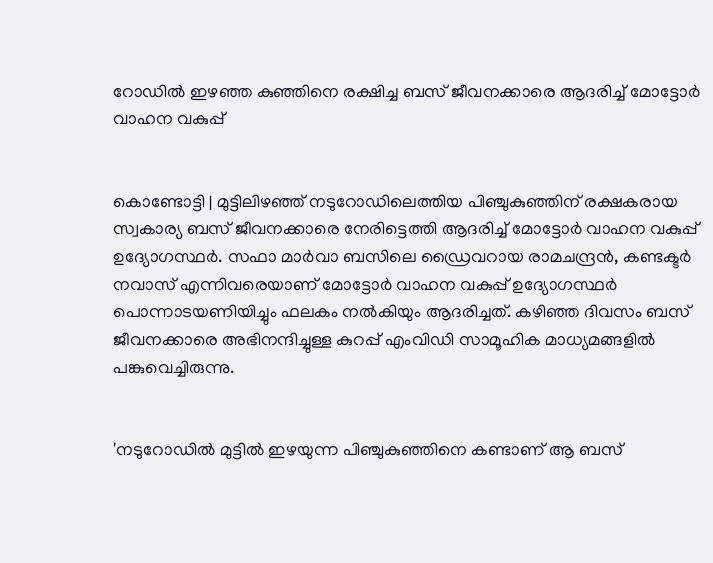റോഡിൽ ഇഴഞ്ഞ കുഞ്ഞിനെ രക്ഷിച്ച ബസ് ജീവനക്കാരെ ആദരിച്ച് മോട്ടോർ വാഹന വകുപ്പ്


കൊണ്ടോട്ടി | മുട്ടിലിഴഞ്ഞ് നടുറോഡിലെത്തിയ പിഞ്ചുകുഞ്ഞിന് രക്ഷകരായ സ്വകാര്യ ബസ് ജീവനക്കാരെ നേരിട്ടെത്തി ആദരിച്ച് മോട്ടോർ വാഹന വകുപ്പ് ഉദ്യോഗസ്ഥർ. സഫാ മാർവാ ബസിലെ ഡ്രൈവറായ രാമചന്ദ്രൻ, കണ്ടക്ടർ നവാസ് എന്നിവരെയാണ് മോട്ടോർ വാഹന വകുപ്പ് ഉദ്യോഗസ്ഥർ പൊന്നാടയണിയിച്ചും ഫലകം നൽകിയും ആദരിച്ചത്. കഴിഞ്ഞ ദിവസം ബസ് ജീവനക്കാരെ അഭിനന്ദിച്ചുള്ള കുറപ്പ് എംവിഡി സാമൂഹിക മാധ്യമങ്ങളിൽ പങ്കുവെച്ചിരുന്നു.


'നടുറോഡിൽ മുട്ടിൽ ഇഴയുന്ന പിഞ്ചുകുഞ്ഞിനെ കണ്ടാണ് ആ ബസ്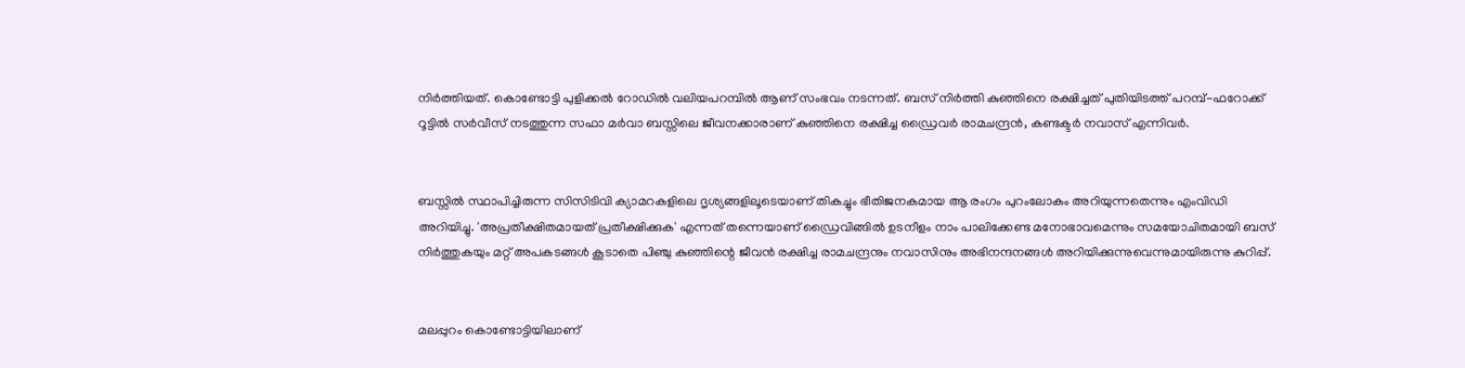നിർത്തിയത്. കൊണ്ടോട്ടി പുളിക്കൽ റോഡിൽ വലിയപറമ്പിൽ ആണ് സംഭവം നടന്നത്‌. ബസ് നിർത്തി കുഞ്ഞിനെ രക്ഷിച്ചത് പുതിയിടത്ത് പറമ്പ്-ഫറോക്ക് റൂട്ടിൽ സർവീസ് നടത്തുന്ന സഫാ മർവാ ബസ്സിലെ ജീവനക്കാരാണ് കുഞ്ഞിനെ രക്ഷിച്ച ഡ്രൈവർ രാമചന്ദ്രൻ, കണ്ടക്ടർ നവാസ് എന്നിവർ.


ബസ്സിൽ സ്ഥാപിച്ചിരുന്ന സിസിടിവി ക്യാമറകളിലെ ദൃശ്യങ്ങളിലൂടെയാണ് തികച്ചും ഭീതിജനകമായ ആ രംഗം പുറംലോകം അറിയുന്നതെന്നും എംവിഡി അറിയിച്ചു. 'അപ്രതീക്ഷിതമായത് പ്രതീക്ഷിക്കുക' എന്നത് തന്നെയാണ് ഡ്രൈവിങ്ങിൽ ഉടനീളം നാം പാലിക്കേണ്ട മനോഭാവമെന്നും സമയോചിതമായി ബസ് നിർത്തുകയും മറ്റ് അപകടങ്ങൾ കൂടാതെ പിഞ്ചു കുഞ്ഞിന്റെ ജീവൻ രക്ഷിച്ച രാമചന്ദ്രനും നവാസിനും അഭിനന്ദനങ്ങൾ അറിയിക്കുന്നുവെന്നുമായിരുന്നു കുറിപ്പ്.


മലപ്പുറം കൊണ്ടോട്ടിയിലാണ്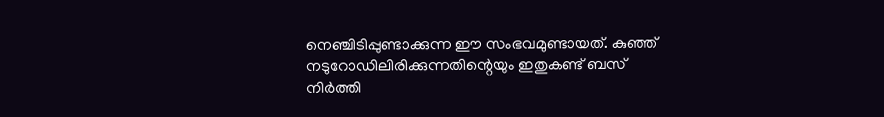നെഞ്ചിടിപ്പുണ്ടാക്കുന്ന ഈ സംഭവമുണ്ടായത്. കുഞ്ഞ് നടുറോഡിലിരിക്കുന്നതിന്റെയും ഇതുകണ്ട് ബസ് നിർത്തി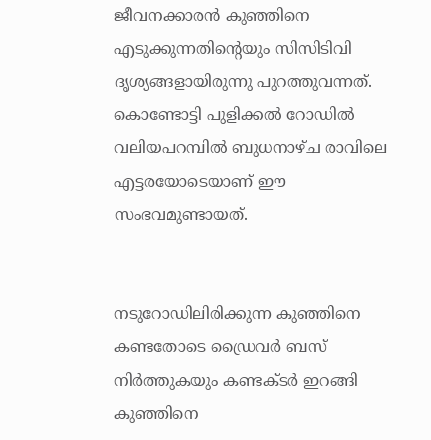ജീവനക്കാരൻ കുഞ്ഞിനെ എടുക്കുന്നതിന്റെയും സിസിടിവി ദൃശ്യങ്ങളായിരുന്നു പുറത്തുവന്നത്. കൊണ്ടോട്ടി പുളിക്കൽ റോഡിൽ വലിയപറമ്പിൽ ബുധനാഴ്ച രാവിലെ എട്ടരയോടെയാണ് ഈ സംഭവമുണ്ടായത്.


നടുറോഡിലിരിക്കുന്ന കുഞ്ഞിനെ കണ്ടതോടെ ഡ്രൈവർ ബസ് നിർത്തുകയും കണ്ടക്ടർ ഇറങ്ങി കുഞ്ഞിനെ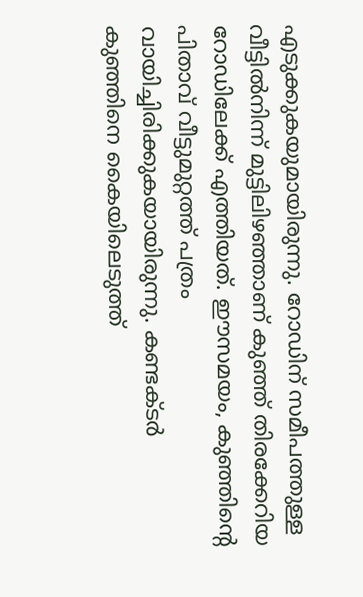എടുക്കുകയുമായിരുന്നു. റോഡിന് സമീപത്തുള്ള വീട്ടിൽനിന്ന് മുട്ടിലിഴഞ്ഞാണ് കുഞ്ഞ് തിരക്കേറിയ റോഡിലേക്ക് എത്തിയത്. ഈസമയം, കുഞ്ഞിന്റെ പിതാവ് വീട്ടുമുറ്റത്ത് പത്രം വായിച്ചിരിക്കുകയായിരുന്നു. കണ്ടക്ടർ കുഞ്ഞിനെ കൈയിലെടുത്ത്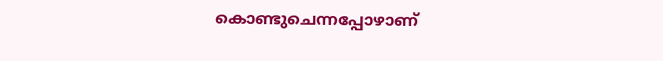കൊണ്ടുചെന്നപ്പോഴാണ്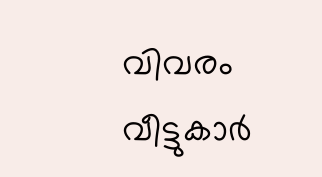വിവരം വീട്ടുകാർ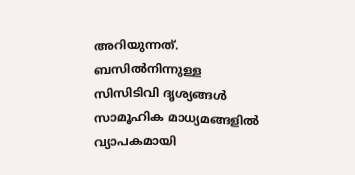അറിയുന്നത്. ബസിൽനിന്നുള്ള സിസിടിവി ദൃശ്യങ്ങൾ സാമൂഹിക മാധ്യമങ്ങളിൽ വ്യാപകമായി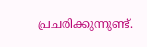പ്രചരിക്കുന്നുണ്ട്.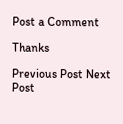Post a Comment

Thanks

Previous Post Next Post